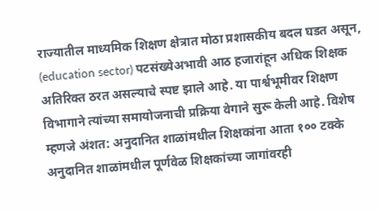राज्यातील माध्यमिक शिक्षण क्षेत्रात मोठा प्रशासकीय बदल घडत असून, (education sector) पटसंख्येअभावी आठ हजारांहून अधिक शिक्षक अतिरिक्त ठरत असल्याचे स्पष्ट झाले आहे. या पार्श्वभूमीवर शिक्षण विभागाने त्यांच्या समायोजनाची प्रक्रिया वेगाने सुरू केली आहे. विशेष म्हणजे अंशत: अनुदानित शाळांमधील शिक्षकांना आता १०० टक्के अनुदानित शाळांमधील पूर्णवेळ शिक्षकांच्या जागांवरही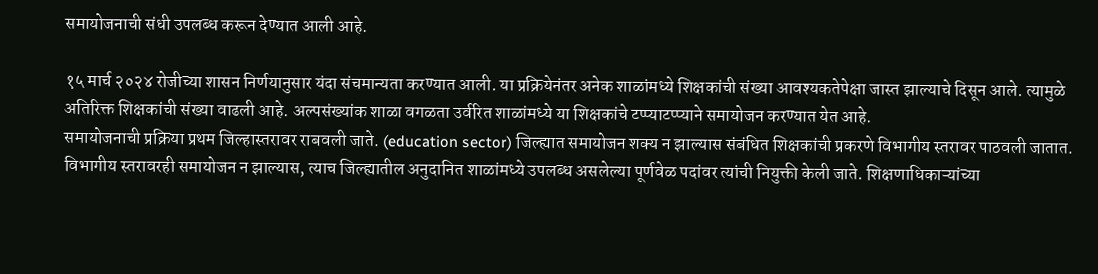समायोजनाची संधी उपलब्ध करून देण्यात आली आहे.

१५ मार्च २०२४ रोजीच्या शासन निर्णयानुसार यंदा संचमान्यता करण्यात आली. या प्रक्रियेनंतर अनेक शाळांमध्ये शिक्षकांची संख्या आवश्यकतेपेक्षा जास्त झाल्याचे दिसून आले. त्यामुळे अतिरिक्त शिक्षकांची संख्या वाढली आहे. अल्पसंख्यांक शाळा वगळता उर्वरित शाळांमध्ये या शिक्षकांचे टप्प्याटप्प्याने समायोजन करण्यात येत आहे.
समायोजनाची प्रक्रिया प्रथम जिल्हास्तरावर राबवली जाते. (education sector) जिल्ह्यात समायोजन शक्य न झाल्यास संबंधित शिक्षकांची प्रकरणे विभागीय स्तरावर पाठवली जातात. विभागीय स्तरावरही समायोजन न झाल्यास, त्याच जिल्ह्यातील अनुदानित शाळांमध्ये उपलब्ध असलेल्या पूर्णवेळ पदांवर त्यांची नियुक्ती केली जाते. शिक्षणाधिकाऱ्यांच्या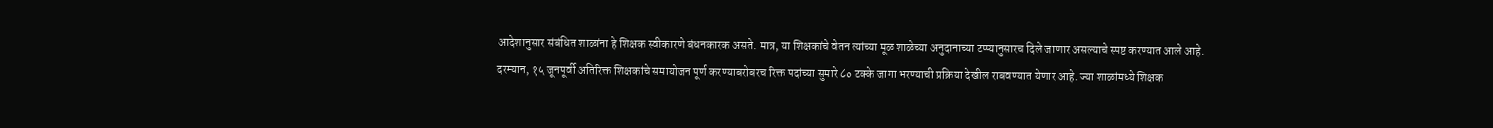आदेशानुसार संबंधित शाळांना हे शिक्षक स्वीकारणे बंधनकारक असते. मात्र, या शिक्षकांचे वेतन त्यांच्या मूळ शाळेच्या अनुदानाच्या टप्प्यानुसारच दिले जाणार असल्याचे स्पष्ट करण्यात आले आहे.
दरम्यान, १५ जूनपूर्वी अतिरिक्त शिक्षकांचे समायोजन पूर्ण करण्याबरोबरच रिक्त पदांच्या सुमारे ८० टक्के जागा भरण्याची प्रक्रिया देखील राबवण्यात येणार आहे. ज्या शाळांमध्ये शिक्षक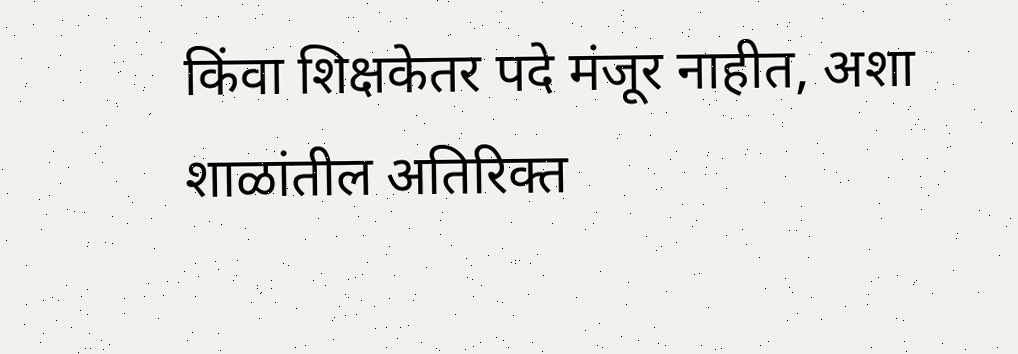किंवा शिक्षकेतर पदे मंजूर नाहीत, अशा शाळांतील अतिरिक्त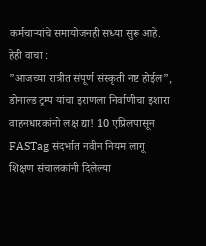कर्मचाऱ्यांचे समायोजनही सध्या सुरू आहे.
हेही वाचा :
”आजच्या रात्रीत संपूर्ण संस्कृती नष्ट होईल”, डोनाल्ड ट्रम्प यांचा इराणला निर्वाणीचा इशारा
वाहनधारकांनो लक्ष द्या! 10 एप्रिलपासून FASTag संदर्भात नवीन नियम लागू
शिक्षण संचालकांनी दिलेल्या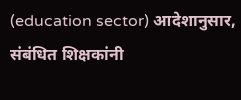(education sector) आदेशानुसार, संबंधित शिक्षकांनी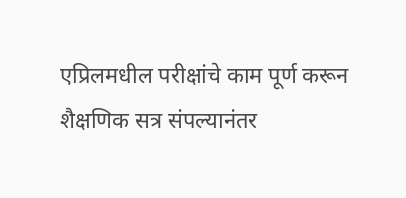एप्रिलमधील परीक्षांचे काम पूर्ण करून शैक्षणिक सत्र संपल्यानंतर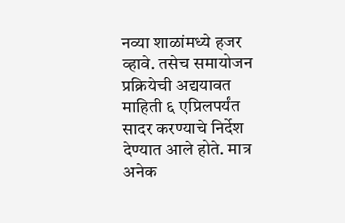नव्या शाळांमध्ये हजर व्हावे. तसेच समायोजन प्रक्रियेची अद्ययावत माहिती ६ एप्रिलपर्यंत सादर करण्याचे निर्देश देण्यात आले होते. मात्र अनेक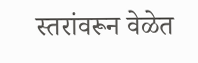स्तरांवरून वेळेत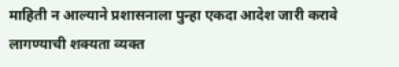माहिती न आल्याने प्रशासनाला पुन्हा एकदा आदेश जारी करावे लागण्याची शक्यता व्यक्त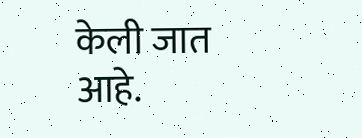केली जात आहे.